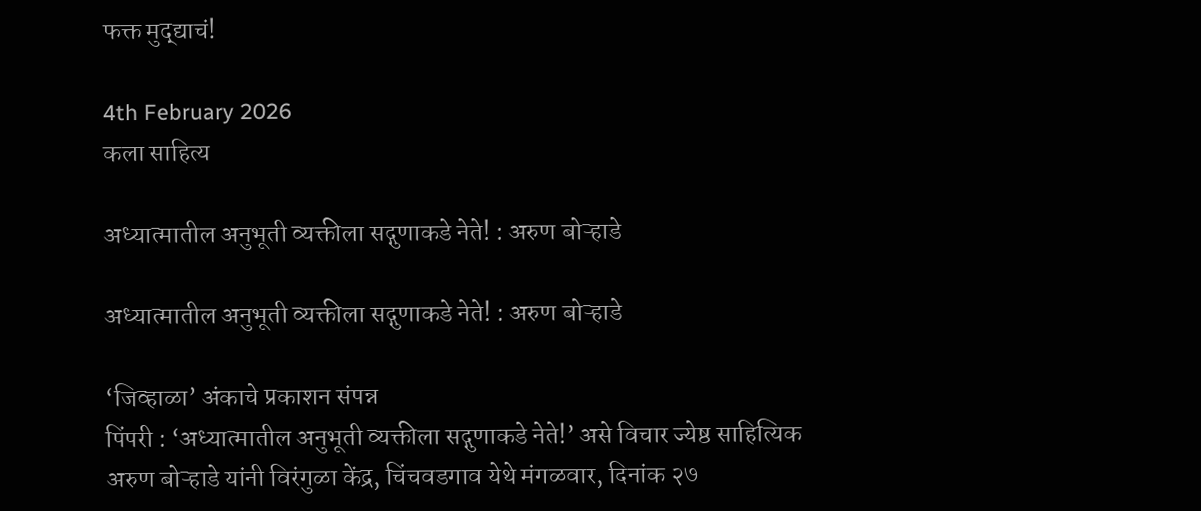फक्त मुद्द्याचं!

4th February 2026
कला साहित्य

अध्यात्मातील अनुभूती व्यक्तीला सद्गुणाकडे नेते! : अरुण बोऱ्हाडे

अध्यात्मातील अनुभूती व्यक्तीला सद्गुणाकडे नेते! : अरुण बोऱ्हाडे

‘जिव्हाळा’ अंकाचे प्रकाशन संपन्न
पिंपरी : ‘अध्यात्मातील अनुभूती व्यक्तीला सद्गुणाकडे नेते!’ असे विचार ज्येष्ठ साहित्यिक अरुण बोऱ्हाडे यांनी विरंगुळा केंद्र, चिंचवडगाव येथे मंगळवार, दिनांक २७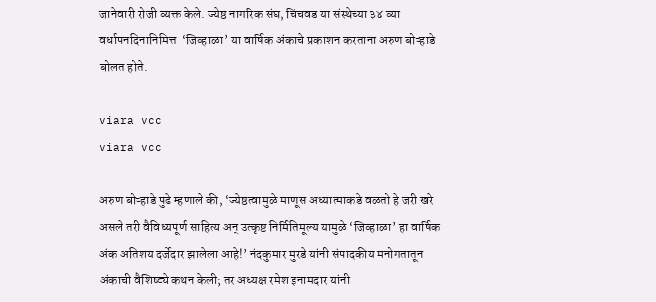जानेवारी रोजी व्यक्त केले. ज्येष्ठ नागरिक संघ, चिंचवड या संस्थेच्या ३४ व्या वर्धापनदिनानिमित्त  ‘जिव्हाळा’ या वार्षिक अंकाचे प्रकाशन करताना अरुण बोऱ्हाडे बोलत होते.

viara vcc
viara vcc

अरुण बोऱ्हाडे पुढे म्हणाले की, ‘ज्येष्ठत्वामुळे माणूस अध्यात्माकडे वळतो हे जरी खरे असले तरी वैविध्यपूर्ण साहित्य अन् उत्कृष्ट निर्मितिमूल्य यामुळे ‘जिव्हाळा’ हा वार्षिक अंक अतिशय दर्जेदार झालेला आहे!’ नंदकुमार मुरडे यांनी संपादकीय मनोगतातून अंकाची वैशिष्ट्ये कथन केली; तर अध्यक्ष रमेश इनामदार यांनी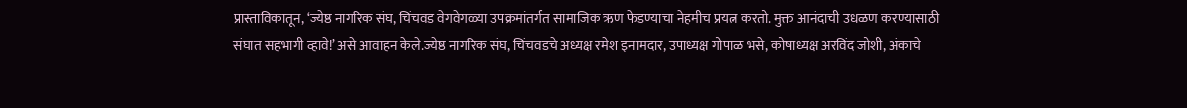प्रास्ताविकातून, ‘ज्येष्ठ नागरिक संघ, चिंचवड वेगवेगळ्या उपक्रमांतर्गत सामाजिक ऋण फेडण्याचा नेहमीच प्रयत्न करतो. मुक्त आनंदाची उधळण करण्यासाठी संघात सहभागी व्हावे!’ असे आवाहन केले.ज्येष्ठ नागरिक संघ, चिंचवडचे अध्यक्ष रमेश इनामदार, उपाध्यक्ष गोपाळ भसे, कोषाध्यक्ष अरविंद जोशी, अंकाचे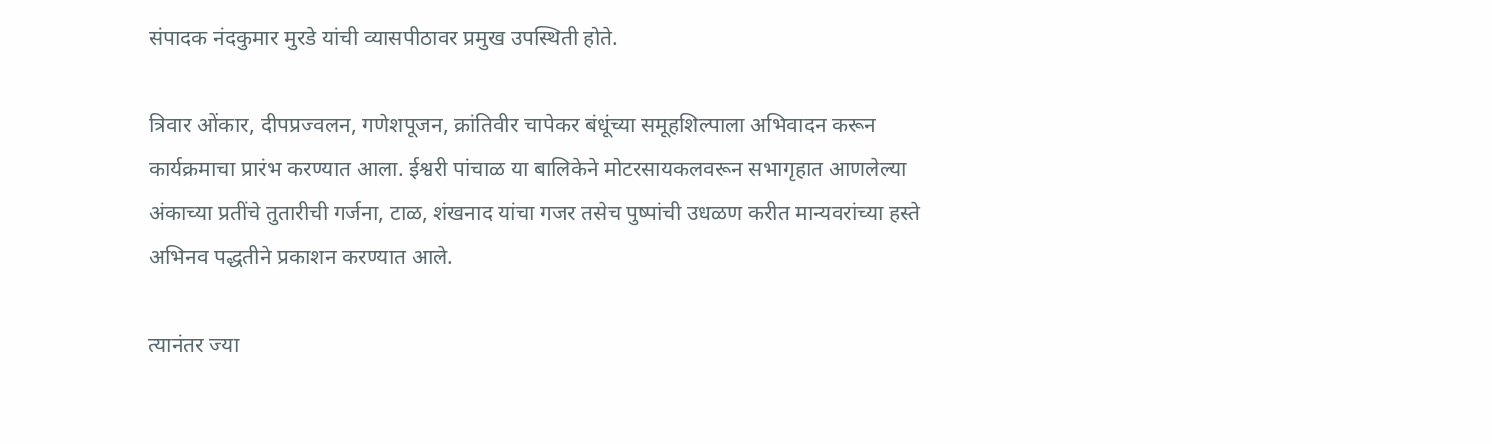संपादक नंदकुमार मुरडे यांची व्यासपीठावर प्रमुख उपस्थिती होते.

त्रिवार ओंकार, दीपप्रज्वलन, गणेशपूजन, क्रांतिवीर चापेकर बंधूंच्या समूहशिल्पाला अभिवादन करून कार्यक्रमाचा प्रारंभ करण्यात आला. ईश्वरी पांचाळ या बालिकेने मोटरसायकलवरून सभागृहात आणलेल्या अंकाच्या प्रतींचे तुतारीची गर्जना, टाळ, शंखनाद यांचा गजर तसेच पुष्पांची उधळण करीत मान्यवरांच्या हस्ते अभिनव पद्धतीने प्रकाशन करण्यात आले.

त्यानंतर ज्या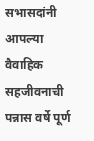सभासदांनी आपल्या वैवाहिक सहजीवनाची पन्नास वर्षे पूर्ण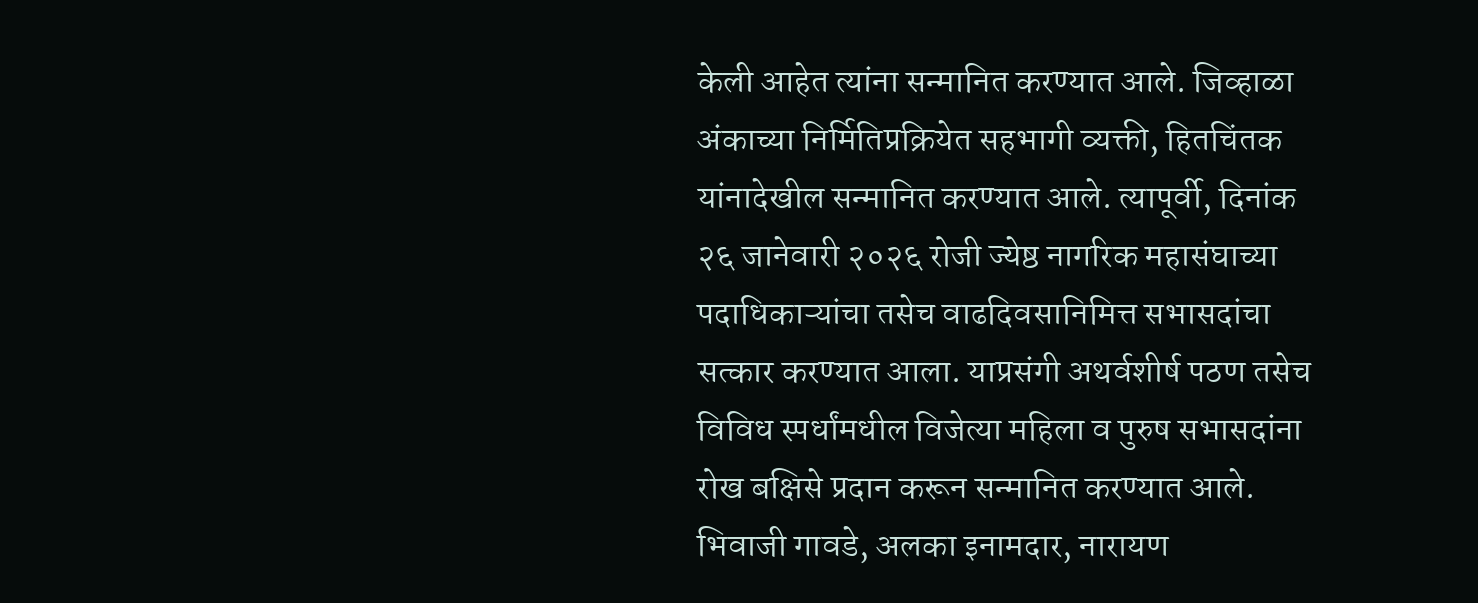केली आहेत त्यांना सन्मानित करण्यात आले. जिव्हाळा अंकाच्या निर्मितिप्रक्रियेत सहभागी व्यक्ती, हितचिंतक यांनादेखील सन्मानित करण्यात आले. त्यापूर्वी, दिनांक २६ जानेवारी २०२६ रोजी ज्येष्ठ नागरिक महासंघाच्या पदाधिकाऱ्यांचा तसेच वाढदिवसानिमित्त सभासदांचा सत्कार करण्यात आला. याप्रसंगी अथर्वशीर्ष पठण तसेच विविध स्पर्धांमधील विजेत्या महिला व पुरुष सभासदांना रोख बक्षिसे प्रदान करून सन्मानित करण्यात आले.  भिवाजी गावडे, अलका इनामदार, नारायण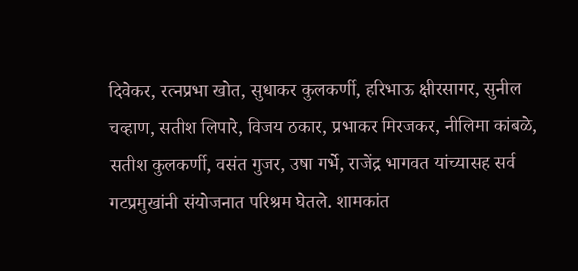दिवेकर, रत्नप्रभा खोत, सुधाकर कुलकर्णी, हरिभाऊ क्षीरसागर, सुनील चव्हाण, सतीश लिपारे, विजय ठकार, प्रभाकर मिरजकर, नीलिमा कांबळे, सतीश कुलकर्णी, वसंत गुजर, उषा गर्भे, राजेंद्र भागवत यांच्यासह सर्व गटप्रमुखांनी संयोजनात परिश्रम घेतले. शामकांत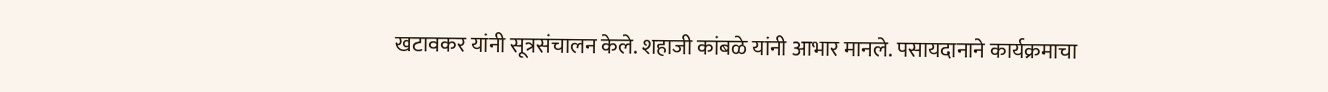खटावकर यांनी सूत्रसंचालन केले. शहाजी कांबळे यांनी आभार मानले. पसायदानाने कार्यक्रमाचा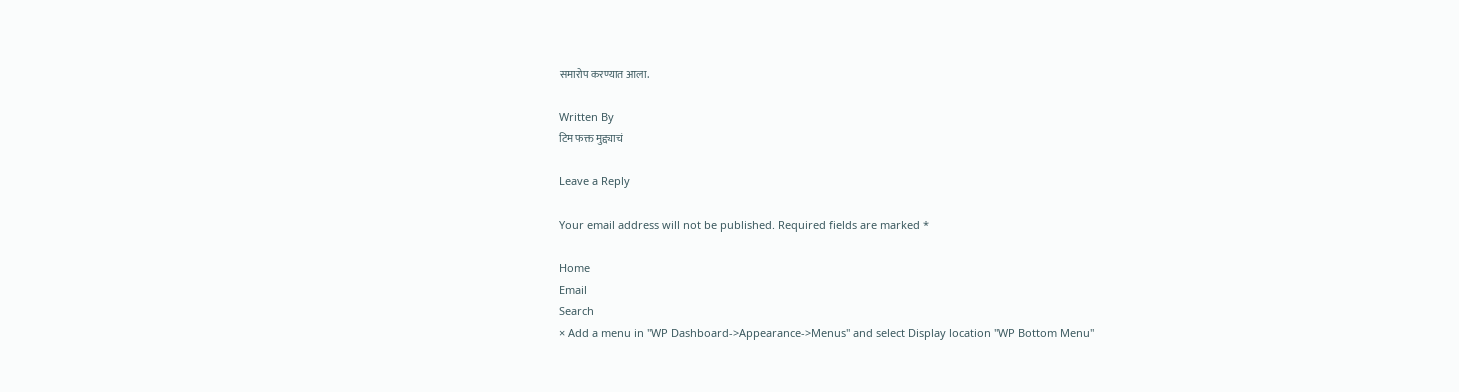समारोप करण्यात आला.

Written By
टिम फक्त मुद्द्याचं

Leave a Reply

Your email address will not be published. Required fields are marked *

Home
Email
Search
× Add a menu in "WP Dashboard->Appearance->Menus" and select Display location "WP Bottom Menu"